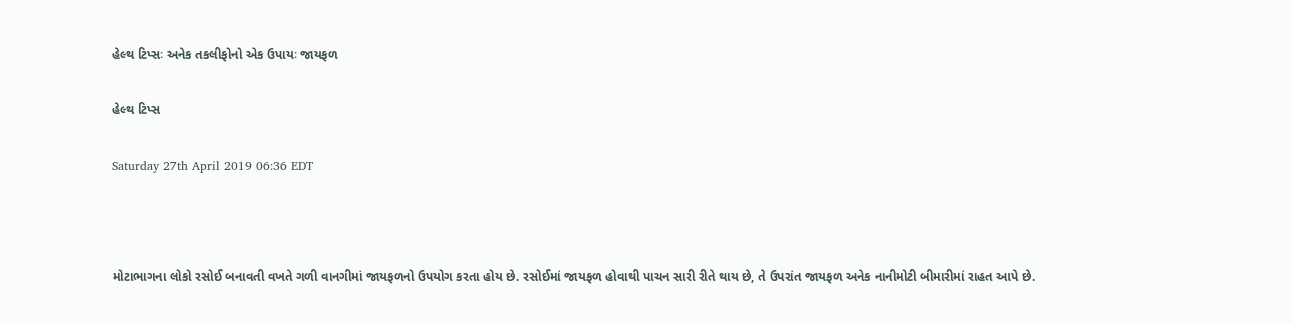હેલ્થ ટિપ્સઃ અનેક તકલીફોનો એક ઉપાયઃ જાયફળ

હેલ્થ ટિપ્સ

Saturday 27th April 2019 06:36 EDT



મોટાભાગના લોકો રસોઈ બનાવતી વખતે ગળી વાનગીમાં જાયફળનો ઉપયોગ કરતા હોય છે. રસોઈમાં જાયફળ હોવાથી પાચન સારી રીતે થાય છે, તે ઉપરાંત જાયફળ અનેક નાનીમોટી બીમારીમાં રાહત આપે છે.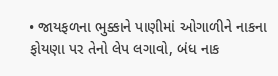• જાયફળના ભુક્કાને પાણીમાં ઓગાળીને નાકના ફોયણા પર તેનો લેપ લગાવો, બંધ નાક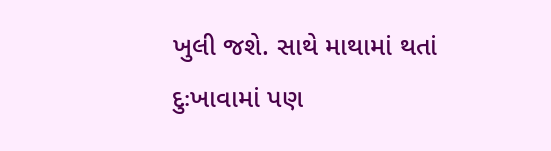ખુલી જશે. સાથે માથામાં થતાં દુઃખાવામાં પણ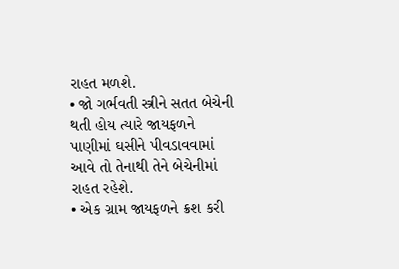રાહત મળશે.
• જો ગર્ભવતી સ્ત્રીને સતત બેચેની થતી હોય ત્યારે જાયફળને પાણીમાં ઘસીને પીવડાવવામાં આવે તો તેનાથી તેને બેચેનીમાં રાહત રહેશે.
• એક ગ્રામ જાયફળને ક્રશ કરી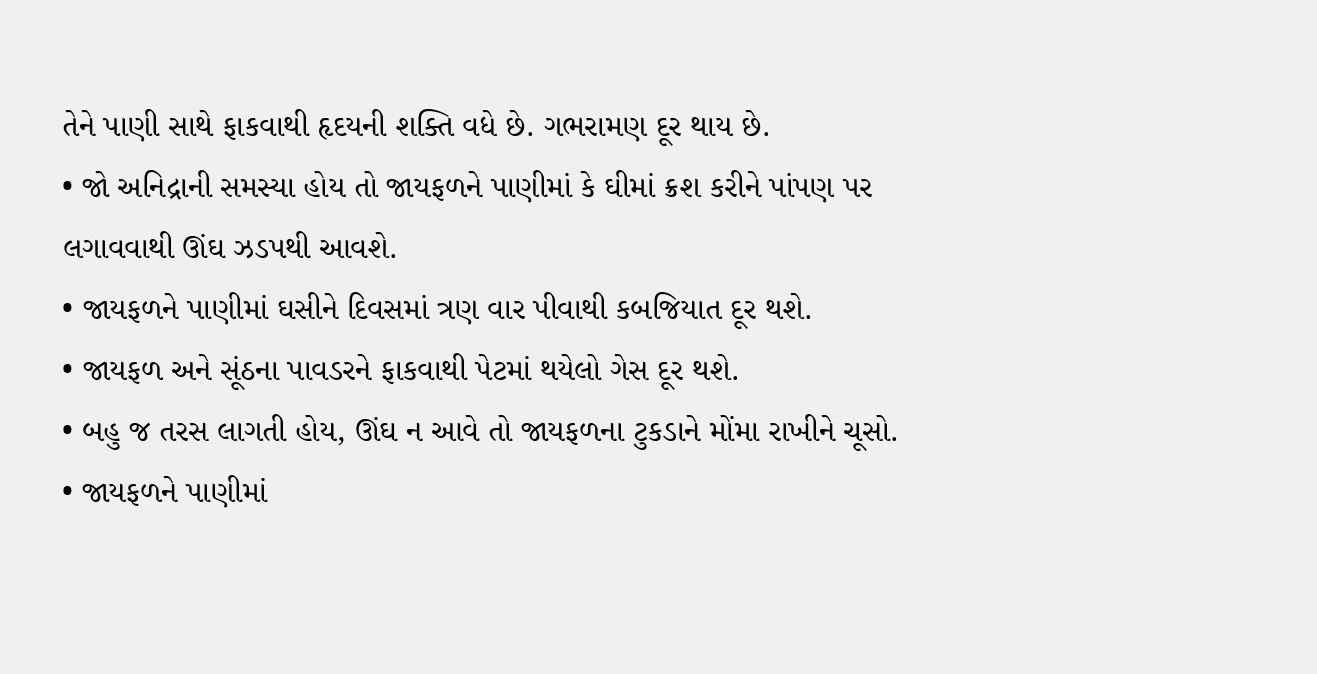તેને પાણી સાથે ફાકવાથી હૃદયની શક્તિ વધે છે. ગભરામણ દૂર થાય છે.
• જો અનિદ્રાની સમસ્યા હોય તો જાયફળને પાણીમાં કે ઘીમાં ક્રશ કરીને પાંપણ પર લગાવવાથી ઊંઘ ઝડપથી આવશે.
• જાયફળને પાણીમાં ઘસીને દિવસમાં ત્રણ વાર પીવાથી કબજિયાત દૂર થશે.
• જાયફળ અને સૂંઠના પાવડરને ફાકવાથી પેટમાં થયેલો ગેસ દૂર થશે.
• બહુ જ તરસ લાગતી હોય, ઊંઘ ન આવે તો જાયફળના ટુકડાને મોંમા રાખીને ચૂસો.
• જાયફળને પાણીમાં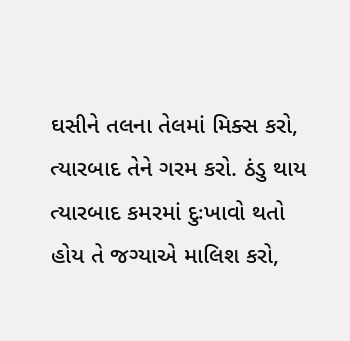ઘસીને તલના તેલમાં મિક્સ કરો, ત્યારબાદ તેને ગરમ કરો. ઠંડુ થાય ત્યારબાદ કમરમાં દુઃખાવો થતો હોય તે જગ્યાએ માલિશ કરો,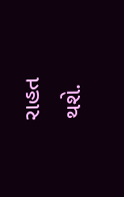રાહત થશે.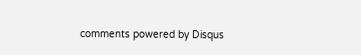comments powered by Disqus